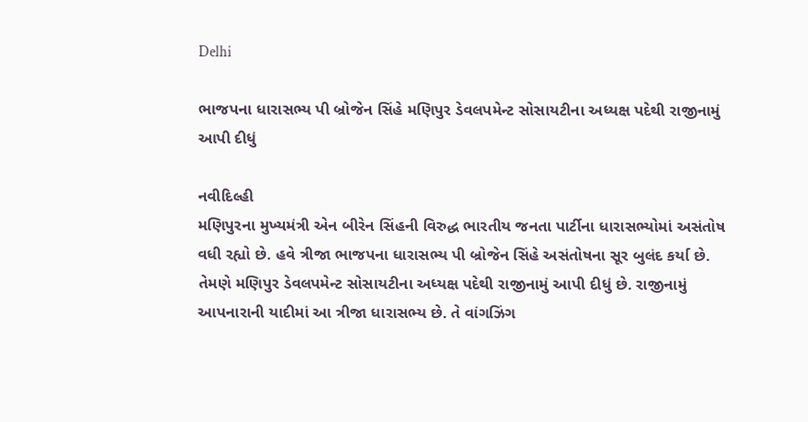Delhi

ભાજપના ધારાસભ્ય પી બ્રોજેન સિંહે મણિપુર ડેવલપમેન્ટ સોસાયટીના અધ્યક્ષ પદેથી રાજીનામું આપી દીધું

નવીદિલ્હી
મણિપુરના મુખ્યમંત્રી એન બીરેન સિંહની વિરુદ્ધ ભારતીય જનતા પાર્ટીના ધારાસભ્યોમાં અસંતોષ વધી રહ્યો છે. હવે ત્રીજા ભાજપના ધારાસભ્ય પી બ્રોજેન સિંહે અસંતોષના સૂર બુલંદ કર્યા છે. તેમણે મણિપુર ડેવલપમેન્ટ સોસાયટીના અધ્યક્ષ પદેથી રાજીનામું આપી દીધું છે. રાજીનામું આપનારાની યાદીમાં આ ત્રીજા ધારાસભ્ય છે. તે વાંગઝિંગ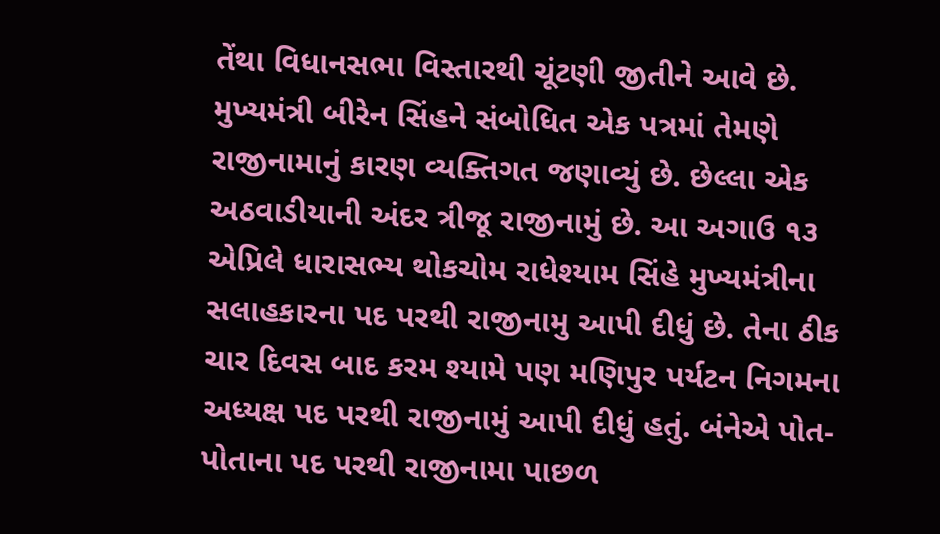તેંથા વિધાનસભા વિસ્તારથી ચૂંટણી જીતીને આવે છે. મુખ્યમંત્રી બીરેન સિંહને સંબોધિત એક પત્રમાં તેમણે રાજીનામાનું કારણ વ્યક્તિગત જણાવ્યું છે. છેલ્લા એક અઠવાડીયાની અંદર ત્રીજૂ રાજીનામું છે. આ અગાઉ ૧૩ એપ્રિલે ધારાસભ્ય થોકચોમ રાધેશ્યામ સિંહે મુખ્યમંત્રીના સલાહકારના પદ પરથી રાજીનામુ આપી દીધું છે. તેના ઠીક ચાર દિવસ બાદ કરમ શ્યામે પણ મણિપુર પર્યટન નિગમના અધ્યક્ષ પદ પરથી રાજીનામું આપી દીધું હતું. બંનેએ પોત-પોતાના પદ પરથી રાજીનામા પાછળ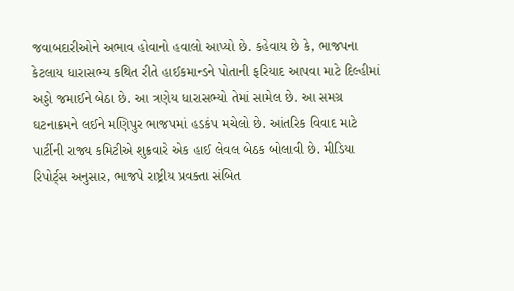જવાબદારીઓને અભાવ હોવાનો હવાલો આપ્યો છે. કહેવાય છે કે, ભાજપના કેટલાય ધારાસભ્ય કથિત રીતે હાઈકમાન્ડને પોતાની ફરિયાદ આપવા માટે દિલ્હીમાં અડ્ડો જમાઈને બેઠા છે. આ ત્રણેય ધારાસભ્યો તેમાં સામેલ છે. આ સમગ્ર ઘટનાક્રમને લઈને મણિપુર ભાજપમાં હડકંપ મચેલો છે. આંતરિક વિવાદ માટે પાર્ટીની રાજ્ય કમિટીએ શુક્રવારે એક હાઈ લેવલ બેઠક બોલાવી છે. મીડિયા રિપોર્ટ્‌સ અનુસાર, ભાજપે રાષ્ટ્રીય પ્રવક્તા સંબિત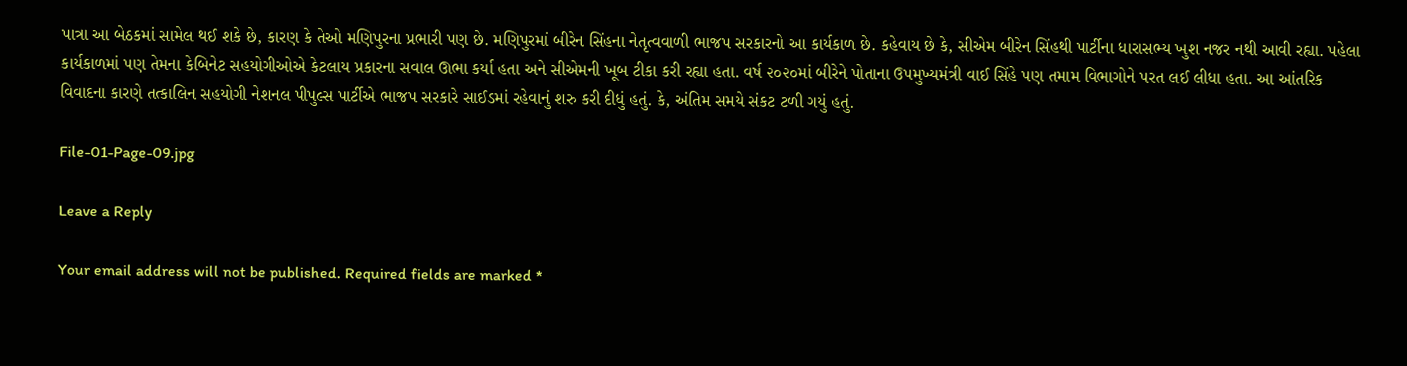પાત્રા આ બેઠકમાં સામેલ થઈ શકે છે, કારણ કે તેઓ મણિપુરના પ્રભારી પણ છે. મણિપુરમાં બીરેન સિંહના નેતૃત્વવાળી ભાજપ સરકારનો આ કાર્યકાળ છે. કહેવાય છે કે, સીએમ બીરેન સિંહથી પાર્ટીના ધારાસભ્ય ખુશ નજર નથી આવી રહ્યા. પહેલા કાર્યકાળમાં પણ તેમના કેબિનેટ સહયોગીઓએ કેટલાય પ્રકારના સવાલ ઊભા કર્યા હતા અને સીએમની ખૂબ ટીકા કરી રહ્યા હતા. વર્ષ ૨૦૨૦માં બીરેને પોતાના ઉપમુખ્યમંત્રી વાઈ સિંહે પણ તમામ વિભાગોને પરત લઈ લીધા હતા. આ આંતરિક વિવાદના કારણે તત્કાલિન સહયોગી નેશનલ પીપુલ્સ પાર્ટીએ ભાજપ સરકારે સાઈડમાં રહેવાનું શરુ કરી દીધું હતું. કે, અંતિમ સમયે સંકટ ટળી ગયું હતું.

File-01-Page-09.jpg

Leave a Reply

Your email address will not be published. Required fields are marked *